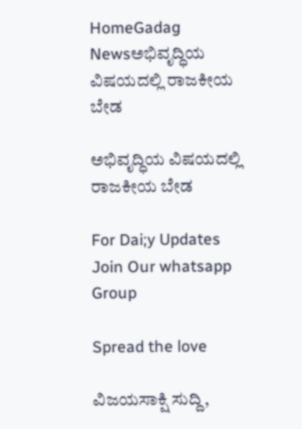HomeGadag Newsಅಭಿವೃದ್ಧಿಯ ವಿಷಯದಲ್ಲಿ ರಾಜಕೀಯ ಬೇಡ

ಅಭಿವೃದ್ಧಿಯ ವಿಷಯದಲ್ಲಿ ರಾಜಕೀಯ ಬೇಡ

For Dai;y Updates Join Our whatsapp Group

Spread the love

ವಿಜಯಸಾಕ್ಷಿ ಸುದ್ದಿ,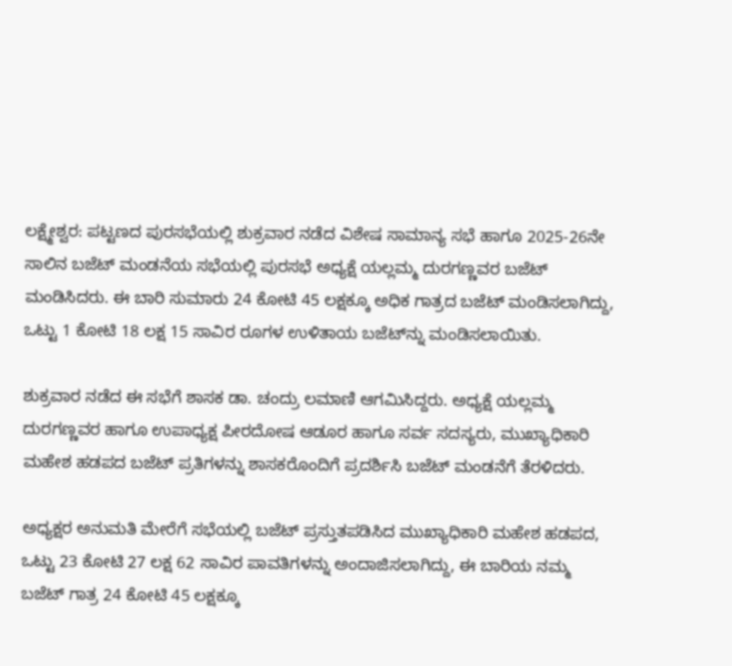ಲಕ್ಷ್ಮೇಶ್ವರ: ಪಟ್ಟಣದ ಪುರಸಭೆಯಲ್ಲಿ ಶುಕ್ರವಾರ ನಡೆದ ವಿಶೇಷ ಸಾಮಾನ್ಯ ಸಭೆ ಹಾಗೂ 2025-26ನೇ ಸಾಲಿನ ಬಜೆಟ್ ಮಂಡನೆಯ ಸಭೆಯಲ್ಲಿ ಪುರಸಭೆ ಅಧ್ಯಕ್ಷೆ ಯಲ್ಲಮ್ಮ ದುರಗಣ್ಣವರ ಬಜೆಟ್ ಮಂಡಿಸಿದರು. ಈ ಬಾರಿ ಸುಮಾರು 24 ಕೋಟಿ 45 ಲಕ್ಷಕ್ಕೂ ಅಧಿಕ ಗಾತ್ರದ ಬಜೆಟ್ ಮಂಡಿಸಲಾಗಿದ್ದು, ಒಟ್ಟು 1 ಕೋಟಿ 18 ಲಕ್ಷ 15 ಸಾವಿರ ರೂಗಳ ಉಳಿತಾಯ ಬಜೆಟ್‌ನ್ನು ಮಂಡಿಸಲಾಯಿತು.

ಶುಕ್ರವಾರ ನಡೆದ ಈ ಸಭೆಗೆ ಶಾಸಕ ಡಾ. ಚಂದ್ರು ಲಮಾಣಿ ಆಗಮಿಸಿದ್ದರು. ಅಧ್ಯಕ್ಷೆ ಯಲ್ಲಮ್ಮ ದುರಗಣ್ಣವರ ಹಾಗೂ ಉಪಾಧ್ಯಕ್ಷ ಪೀರದೋಷ ಆಡೂರ ಹಾಗೂ ಸರ್ವ ಸದಸ್ಯರು, ಮುಖ್ಯಾಧಿಕಾರಿ ಮಹೇಶ ಹಡಪದ ಬಜೆಟ್ ಪ್ರತಿಗಳನ್ನು ಶಾಸಕರೊಂದಿಗೆ ಪ್ರದರ್ಶಿಸಿ ಬಜೆಟ್ ಮಂಡನೆಗೆ ತೆರಳಿದರು.

ಅಧ್ಯಕ್ಷರ ಅನುಮತಿ ಮೇರೆಗೆ ಸಭೆಯಲ್ಲಿ ಬಜೆಟ್ ಪ್ರಸ್ತುತಪಡಿಸಿದ ಮುಖ್ಯಾಧಿಕಾರಿ ಮಹೇಶ ಹಡಪದ, ಒಟ್ಟು 23 ಕೋಟಿ 27 ಲಕ್ಷ 62 ಸಾವಿರ ಪಾವತಿಗಳನ್ನು ಅಂದಾಜಿಸಲಾಗಿದ್ದು, ಈ ಬಾರಿಯ ನಮ್ಮ ಬಜೆಟ್ ಗಾತ್ರ 24 ಕೋಟಿ 45 ಲಕ್ಷಕ್ಕೂ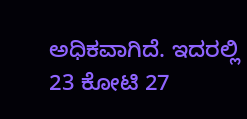ಅಧಿಕವಾಗಿದೆ. ಇದರಲ್ಲಿ 23 ಕೋಟಿ 27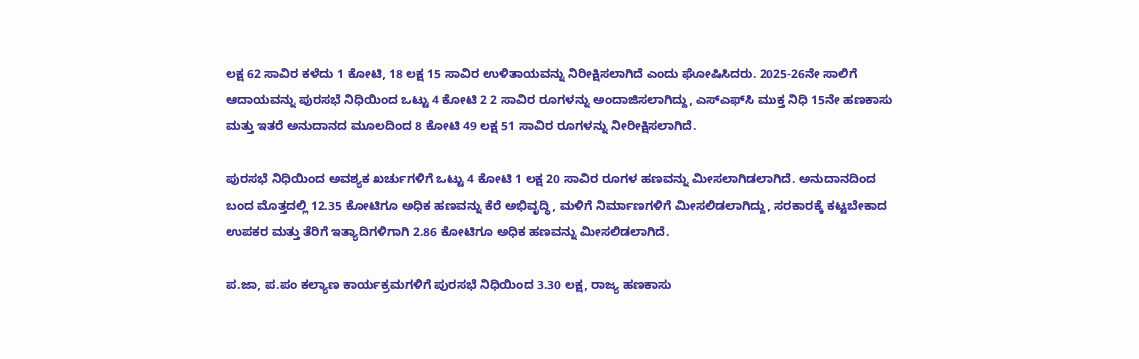ಲಕ್ಷ 62 ಸಾವಿರ ಕಳೆದು 1 ಕೋಟಿ, 18 ಲಕ್ಷ 15 ಸಾವಿರ ಉಳಿತಾಯವನ್ನು ನಿರೀಕ್ಷಿಸಲಾಗಿದೆ ಎಂದು ಘೋಷಿಸಿದರು. 2025-26ನೇ ಸಾಲಿಗೆ ಆದಾಯವನ್ನು ಪುರಸಭೆ ನಿಧಿಯಿಂದ ಒಟ್ಟು 4 ಕೋಟಿ 2 2 ಸಾವಿರ ರೂಗಳನ್ನು ಅಂದಾಜಿಸಲಾಗಿದ್ದು, ಎಸ್‌ಎಫ್‌ಸಿ ಮುಕ್ತ ನಿಧಿ 15ನೇ ಹಣಕಾಸು ಮತ್ತು ಇತರೆ ಅನುದಾನದ ಮೂಲದಿಂದ 8 ಕೋಟಿ 49 ಲಕ್ಷ 51 ಸಾವಿರ ರೂಗಳನ್ನು ನೀರೀಕ್ಷಿಸಲಾಗಿದೆ.

ಪುರಸಭೆ ನಿಧಿಯಿಂದ ಅವಶ್ಯಕ ಖರ್ಚುಗಳಿಗೆ ಒಟ್ಟು 4 ಕೋಟಿ 1 ಲಕ್ಷ 20 ಸಾವಿರ ರೂಗಳ ಹಣವನ್ನು ಮೀಸಲಾಗಿಡಲಾಗಿದೆ. ಅನುದಾನದಿಂದ ಬಂದ ಮೊತ್ತದಲ್ಲಿ 12.35 ಕೋಟಿಗೂ ಅಧಿಕ ಹಣವನ್ನು ಕೆರೆ ಅಭಿವೃದ್ಧಿ, ಮಳಿಗೆ ನಿರ್ಮಾಣಗಳಿಗೆ ಮೀಸಲಿಡಲಾಗಿದ್ದು, ಸರಕಾರಕ್ಕೆ ಕಟ್ಟಬೇಕಾದ ಉಪಕರ ಮತ್ತು ತೆರಿಗೆ ಇತ್ಯಾದಿಗಳಿಗಾಗಿ 2.86 ಕೋಟಿಗೂ ಅಧಿಕ ಹಣವನ್ನು ಮೀಸಲಿಡಲಾಗಿದೆ.

ಪ.ಜಾ, ಪ.ಪಂ ಕಲ್ಯಾಣ ಕಾರ್ಯಕ್ರಮಗಳಿಗೆ ಪುರಸಭೆ ನಿಧಿಯಿಂದ 3.30 ಲಕ್ಷ, ರಾಜ್ಯ ಹಣಕಾಸು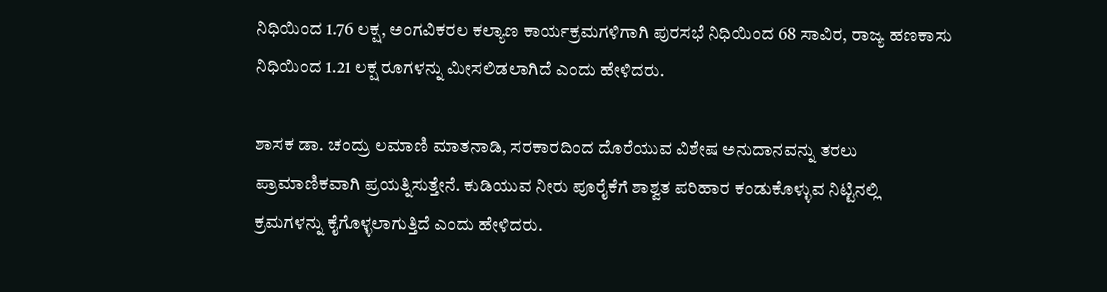ನಿಧಿಯಿಂದ 1.76 ಲಕ್ಷ, ಅಂಗವಿಕರಲ ಕಲ್ಯಾಣ ಕಾರ್ಯಕ್ರಮಗಳಿಗಾಗಿ ಪುರಸಭೆ ನಿಧಿಯಿಂದ 68 ಸಾವಿರ, ರಾಜ್ಯ ಹಣಕಾಸು ನಿಧಿಯಿಂದ 1.21 ಲಕ್ಷ ರೂಗಳನ್ನು ಮೀಸಲಿಡಲಾಗಿದೆ ಎಂದು ಹೇಳಿದರು.

ಶಾಸಕ ಡಾ. ಚಂದ್ರು ಲಮಾಣಿ ಮಾತನಾಡಿ, ಸರಕಾರದಿಂದ ದೊರೆಯುವ ವಿಶೇಷ ಅನುದಾನವನ್ನು ತರಲು ಪ್ರಾಮಾಣಿಕವಾಗಿ ಪ್ರಯತ್ನಿಸುತ್ತೇನೆ. ಕುಡಿಯುವ ನೀರು ಪೂರೈಕೆಗೆ ಶಾಶ್ವತ ಪರಿಹಾರ ಕಂಡುಕೊಳ್ಳುವ ನಿಟ್ಟಿನಲ್ಲಿ ಕ್ರಮಗಳನ್ನು ಕೈಗೊಳ್ಳಲಾಗುತ್ತಿದೆ ಎಂದು ಹೇಳಿದರು.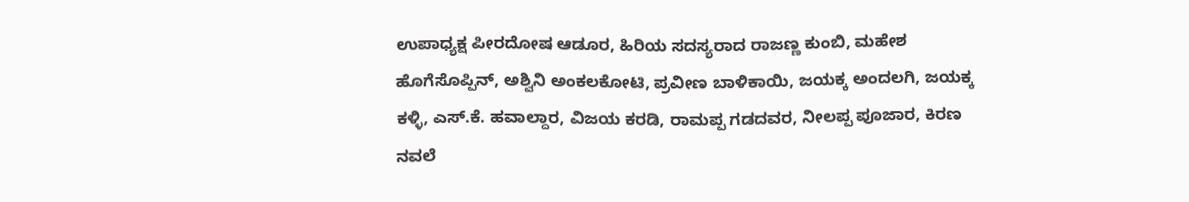ಉಪಾಧ್ಯಕ್ಷ ಪೀರದೋಷ ಆಡೂರ, ಹಿರಿಯ ಸದಸ್ಯರಾದ ರಾಜಣ್ಣ ಕುಂಬಿ, ಮಹೇಶ ಹೊಗೆಸೊಪ್ಪಿನ್, ಅಶ್ವಿನಿ ಅಂಕಲಕೋಟಿ, ಪ್ರವೀಣ ಬಾಳಿಕಾಯಿ, ಜಯಕ್ಕ ಅಂದಲಗಿ, ಜಯಕ್ಕ ಕಳ್ಳಿ, ಎಸ್.ಕೆ. ಹವಾಲ್ದಾರ, ವಿಜಯ ಕರಡಿ, ರಾಮಪ್ಪ ಗಡದವರ, ನೀಲಪ್ಪ ಪೂಜಾರ, ಕಿರಣ ನವಲೆ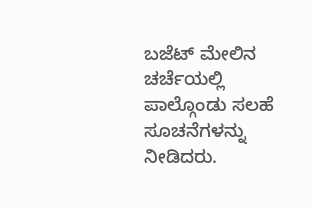ಬಜೆಟ್ ಮೇಲಿನ ಚರ್ಚೆಯಲ್ಲಿ ಪಾಲ್ಗೊಂಡು ಸಲಹೆ ಸೂಚನೆಗಳನ್ನು ನೀಡಿದರು.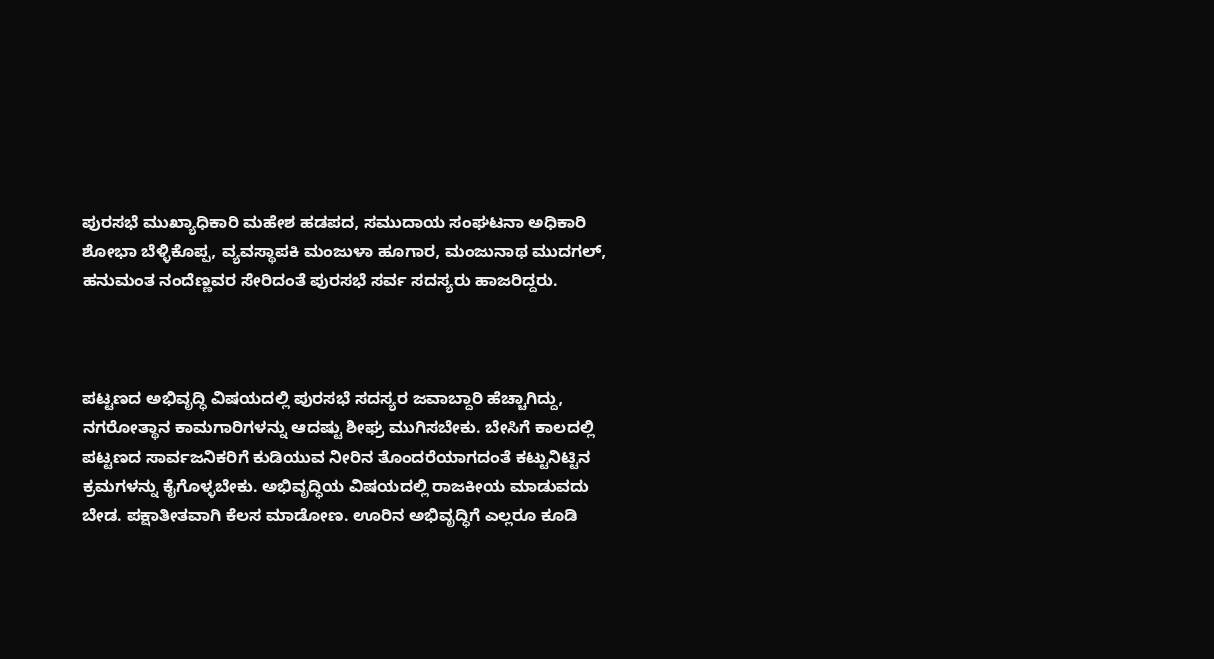ಪುರಸಭೆ ಮುಖ್ಯಾಧಿಕಾರಿ ಮಹೇಶ ಹಡಪದ, ಸಮುದಾಯ ಸಂಘಟನಾ ಅಧಿಕಾರಿ ಶೋಭಾ ಬೆಳ್ಳಿಕೊಪ್ಪ, ವ್ಯವಸ್ಥಾಪಕಿ ಮಂಜುಳಾ ಹೂಗಾರ, ಮಂಜುನಾಥ ಮುದಗಲ್, ಹನುಮಂತ ನಂದೆಣ್ಣವರ ಸೇರಿದಂತೆ ಪುರಸಭೆ ಸರ್ವ ಸದಸ್ಯರು ಹಾಜರಿದ್ದರು.



ಪಟ್ಟಣದ ಅಭಿವೃದ್ಧಿ ವಿಷಯದಲ್ಲಿ ಪುರಸಭೆ ಸದಸ್ಯರ ಜವಾಬ್ದಾರಿ ಹೆಚ್ಚಾಗಿದ್ದು, ನಗರೋತ್ಥಾನ ಕಾಮಗಾರಿಗಳನ್ನು ಆದಷ್ಟು ಶೀಘ್ರ ಮುಗಿಸಬೇಕು. ಬೇಸಿಗೆ ಕಾಲದಲ್ಲಿ ಪಟ್ಟಣದ ಸಾರ್ವಜನಿಕರಿಗೆ ಕುಡಿಯುವ ನೀರಿನ ತೊಂದರೆಯಾಗದಂತೆ ಕಟ್ಟುನಿಟ್ಟಿನ ಕ್ರಮಗಳನ್ನು ಕೈಗೊಳ್ಳಬೇಕು. ಅಭಿವೃದ್ಧಿಯ ವಿಷಯದಲ್ಲಿ ರಾಜಕೀಯ ಮಾಡುವದು ಬೇಡ. ಪಕ್ಷಾತೀತವಾಗಿ ಕೆಲಸ ಮಾಡೋಣ. ಊರಿನ ಅಭಿವೃದ್ಧಿಗೆ ಎಲ್ಲರೂ ಕೂಡಿ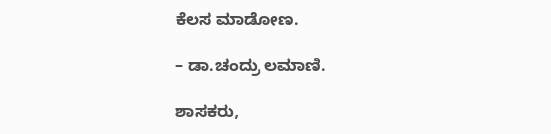ಕೆಲಸ ಮಾಡೋಣ.

– ಡಾ.ಚಂದ್ರು ಲಮಾಣಿ.

ಶಾಸಕರು,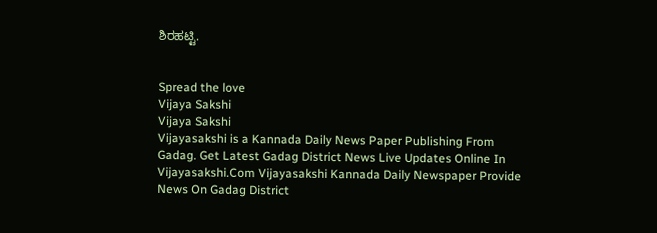ಶಿರಹಟ್ಟಿ.


Spread the love
Vijaya Sakshi
Vijaya Sakshi
Vijayasakshi is a Kannada Daily News Paper Publishing From Gadag. Get Latest Gadag District News Live Updates Online In Vijayasakshi.Com Vijayasakshi Kannada Daily Newspaper Provide News On Gadag District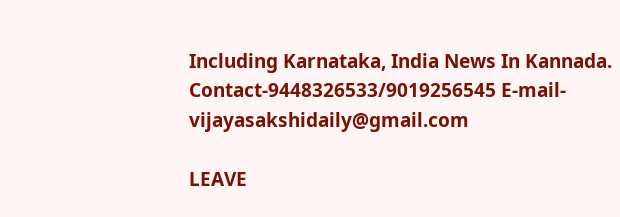Including Karnataka, India News In Kannada. Contact-9448326533/9019256545 E-mail-vijayasakshidaily@gmail.com

LEAVE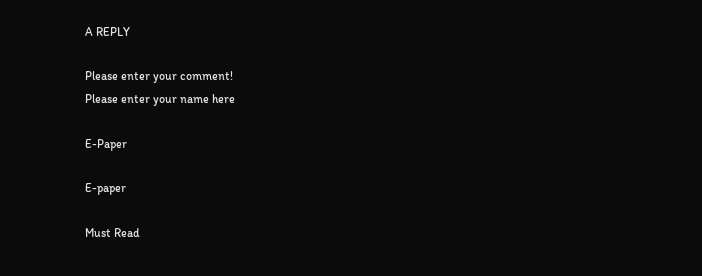A REPLY

Please enter your comment!
Please enter your name here

E-Paper

E-paper

Must Read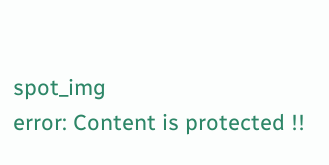spot_img
error: Content is protected !!